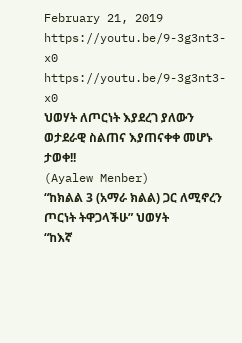February 21, 2019
https://youtu.be/9-3g3nt3-x0
https://youtu.be/9-3g3nt3-x0
ህወሃት ለጦርነት እያደረገ ያለውን ወታደራዊ ስልጠና እያጠናቀቀ መሆኑ ታወቀ!!
(Ayalew Menber)
“ከክልል 3 (አማራ ክልል) ጋር ለሚኖረን ጦርነት ትዋጋላችሁ” ህወሃት
“ከእኛ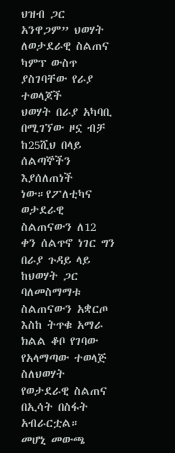ህዝብ ጋር አንዋጋም” ህወሃት ለወታደራዊ ስልጠና ካምፕ ውስጥ ያስገባቸው የራያ ተወላጆች
ህወሃት በራያ አካባቢ በሚገኘው ዞኗ ብቻ ከ25ሺህ በላይ ሰልጣኞችን እያሰለጠነች ነው።የፖለቲካና ወታደራዊ ስልጠናውን ለ12 ቀን ሰልጥኖ ነገር ግን በራያ ጉዳይ ላይ ከህወሃት ጋር ባለመስማማቱ ስልጠናውን አቋርጦ እስከ ትጥቁ አማራ ክልል ቆቦ የገባው የአላማጣው ተወላጅ ስለህወሃት የወታደራዊ ስልጠና በኢሳት በስፋት አብራርቷል።
መሆኒ መውጫ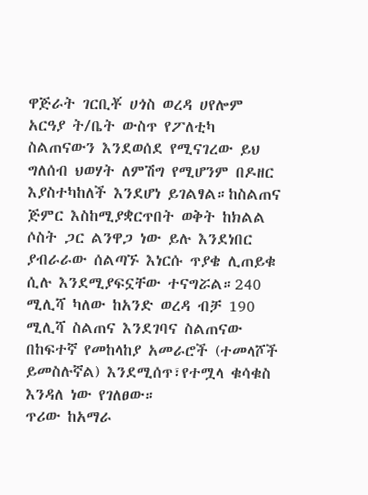ዋጅራት ገርቢቾ ሀጎስ ወረዳ ሀየሎም አርዓያ ት/ቤት ውስጥ የፖለቲካ ስልጠናውን እንደወሰደ የሚናገረው ይህ ግለሰብ ህወሃት ለምሽግ የሚሆንም በዶዘር እያስተካከለች እንደሆነ ይገልፃል።ከስልጠና ጅምር እስከሚያቋርጥበት ወቅት ከክልል ሶስት ጋር ልንዋጋ ነው ይሉ እንደነበር ያብራራው ሰልጣኙ እነርሱ ጥያቄ ሊጠይቁ ሲሉ እንደሚያፍኗቸው ተናግሯል።240 ሚሊሻ ካለው ከአንድ ወረዳ ብቻ 190 ሚሊሻ ስልጠና እንደገባና ስልጠናው በከፍተኛ የመከላከያ አመራሮች (ተመላሾች ይመስሉኛል) እንደሚሰጥ፣የተሟላ ቁሳቁስ እንዳለ ነው የገለፀው።
ጥሪው ከአማራ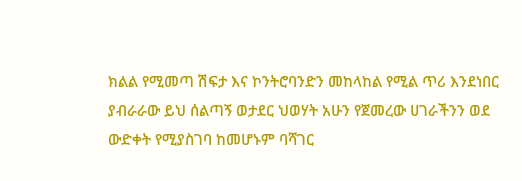ክልል የሚመጣ ሽፍታ እና ኮንትሮባንድን መከላከል የሚል ጥሪ እንደነበር ያብራራው ይህ ሰልጣኝ ወታደር ህወሃት አሁን የጀመረው ሀገራችንን ወደ ውድቀት የሚያስገባ ከመሆኑም ባሻገር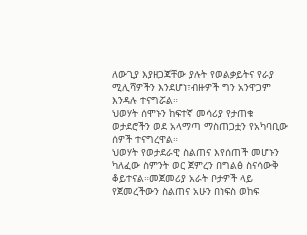ለውጊያ እያዘጋጃቸው ያሉት የወልቃይትና የራያ ሚሊሻዎችን እንደሆነ፣ብዙዎች ግን አንዋጋም እንዳሉ ተናግሯል።
ህወሃት ሰሞኑን ከፍተኛ መሳሪያ የታጠቁ ወታደሮችን ወደ አላማጣ ማስጠጋቷን የአካባቢው ሰዎች ተናግረዋል።
ህወሃት የወታደራዊ ስልጠና እየሰጠች መሆኑን ካለፈው ስምንት ወር ጀምረን በግልፅ ስናሳውቅ ቆይተናል።መጀመሪያ አራት ቦታዎች ላይ የጀመረችውን ስልጠና አሁን በነፍስ ወከፍ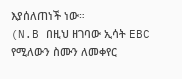እያሰለጠነች ነው።
(N.B በዚህ ዘገባው ኢሳት EBC የሚለውን ስሙን ለመቀየር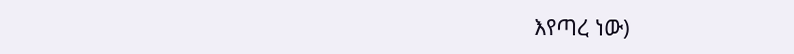እየጣረ ነው)